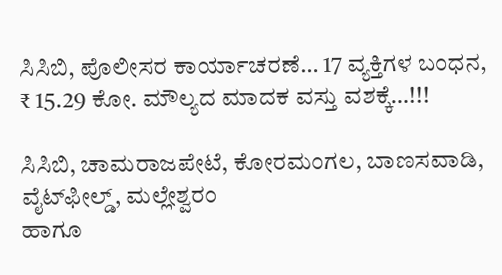ಸಿಸಿಬಿ, ಪೊಲೀಸರ ಕಾರ್ಯಾಚರಣೆ… 17 ವ್ಯಕ್ತಿಗಳ ಬಂಧನ, ₹ 15.29 ಕೋ. ಮೌಲ್ಯದ ಮಾದಕ ವಸ್ತು ವಶಕ್ಕೆ…!!!

ಸಿಸಿಬಿ, ಚಾಮರಾಜಪೇಟೆ, ಕೋರಮಂಗಲ, ಬಾಣಸವಾಡಿ, ವೈಟ್‌ಫೀಲ್ಡ್, ಮಲ್ಲೇಶ್ವರಂ
ಹಾಗೂ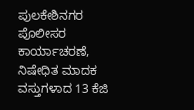ಪುಲಕೇಶಿನಗರ ಪೊಲೀಸರ ಕಾರ್ಯಾಚರಣೆ,
ನಿಷೇಧಿತ ಮಾದಕ ವಸ್ತುಗಳಾದ 13 ಕೆಜಿ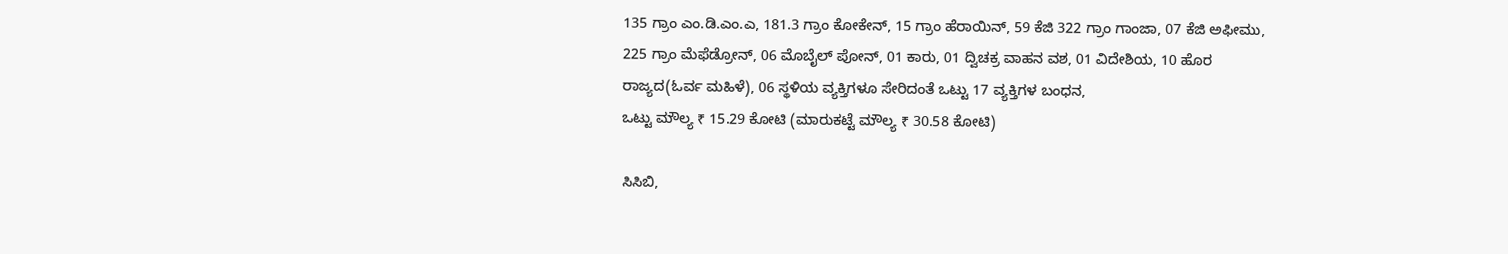135 ಗ್ರಾಂ ಎಂ.ಡಿ.ಎಂ.ಎ, 181.3 ಗ್ರಾಂ ಕೋಕೇನ್, 15 ಗ್ರಾಂ ಹೆರಾಯಿನ್, 59 ಕೆಜಿ 322 ಗ್ರಾಂ ಗಾಂಜಾ, 07 ಕೆಜಿ ಅಫೀಮು, 225 ಗ್ರಾಂ ಮೆಫೆಡ್ರೋನ್, 06 ಮೊಬೈಲ್ ಪೋನ್, 01 ಕಾರು, 01 ದ್ವಿಚಕ್ರ ವಾಹನ ವಶ, 01 ವಿದೇಶಿಯ, 10 ಹೊರ ರಾಜ್ಯದ(ಓರ್ವ ಮಹಿಳೆ), 06 ಸ್ಥಳಿಯ ವ್ಯಕ್ತಿಗಳೂ ಸೇರಿದಂತೆ ಒಟ್ಟು 17 ವ್ಯಕ್ತಿಗಳ ಬಂಧನ,
ಒಟ್ಟು ಮೌಲ್ಯ ₹ 15.29 ಕೋಟಿ (ಮಾರುಕಟ್ಟೆ ಮೌಲ್ಯ ₹ 30.58 ಕೋಟಿ)

ಸಿಸಿಬಿ,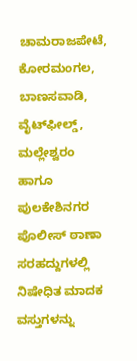ಚಾಮರಾಜಪೇಟೆ, ಕೋರಮಂಗಲ, ಬಾಣಸವಾಡಿ, ವೈಟ್‌ಫೀಲ್ಡ್, ಮಲ್ಲೇಶ್ವರಂ ಹಾಗೂ ಪುಲಕೇಶಿನಗರ ಪೊಲೀಸ್ ಠಾಣಾ ಸರಹದ್ದುಗಳಲ್ಲಿ ನಿಷೇಧಿತ ಮಾದಕ ವಸ್ತುಗಳನ್ನು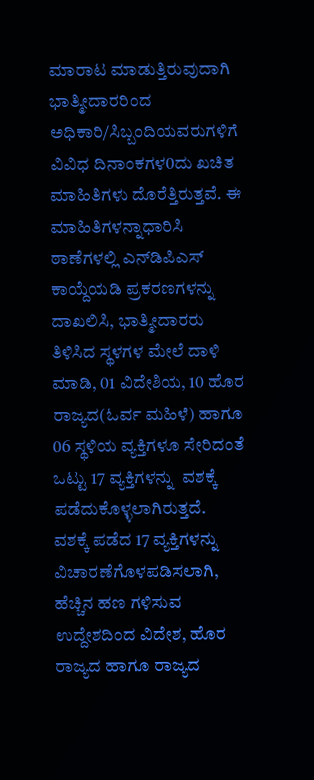ಮಾರಾಟ ಮಾಡುತ್ತಿರುವುದಾಗಿ ಭಾತ್ಮೀದಾರರಿಂದ ಅಧಿಕಾರಿ/ಸಿಬ್ಬಂದಿಯವರುಗಳಿಗೆ ವಿವಿಧ ದಿನಾಂಕಗಳ0ದು ಖಚಿತ ಮಾಹಿತಿಗಳು ದೊರೆತ್ತಿರುತ್ತವೆ. ಈ ಮಾಹಿತಿಗಳನ್ನಾಧಾರಿಸಿ ಠಾಣೆಗಳಲ್ಲಿ ಎನ್‌ಡಿಪಿಎಸ್ ಕಾಯ್ದೆಯಡಿ ಪ್ರಕರಣಗಳನ್ನು ದಾಖಲಿಸಿ, ಭಾತ್ಮೀದಾರರು ತಿಳಿಸಿದ ಸ್ಥಳಗಳ ಮೇಲೆ ದಾಳಿ ಮಾಡಿ, 01 ವಿದೇಶಿಯ, 10 ಹೊರ ರಾಜ್ಯದ(ಓರ್ವ ಮಹಿಳೆ) ಹಾಗೂ 06 ಸ್ಥಳಿಯ ವ್ಯಕ್ತಿಗಳೂ ಸೇರಿದಂತೆ ಒಟ್ಟು 17 ವ್ಯಕ್ತಿಗಳನ್ನು  ವಶಕ್ಕೆ ಪಡೆದುಕೊಳ್ಳಲಾಗಿರುತ್ತದೆ.
ವಶಕ್ಕೆ ಪಡೆದ 17 ವ್ಯಕ್ತಿಗಳನ್ನು ವಿಚಾರಣೆಗೊಳಪಡಿಸಲಾಗಿ, ಹೆಚ್ಚಿನ ಹಣ ಗಳಿಸುವ ಉದ್ದೇಶದಿಂದ ವಿದೇಶ, ಹೊರ ರಾಜ್ಯದ ಹಾಗೂ ರಾಜ್ಯದ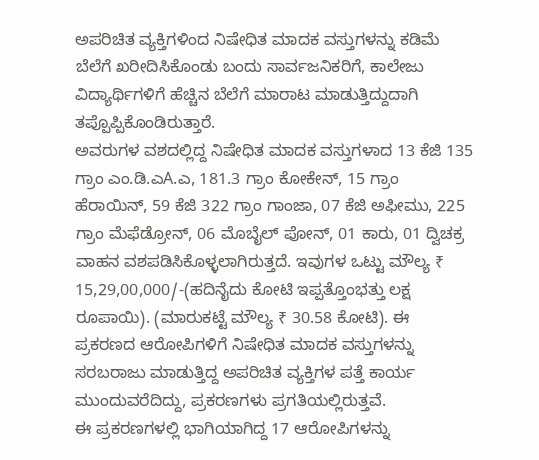ಅಪರಿಚಿತ ವ್ಯಕ್ತಿಗಳಿಂದ ನಿಷೇಧಿತ ಮಾದಕ ವಸ್ತುಗಳನ್ನು ಕಡಿಮೆ ಬೆಲೆಗೆ ಖರೀದಿಸಿಕೊಂಡು ಬಂದು ಸಾರ್ವಜನಿಕರಿಗೆ, ಕಾಲೇಜು ವಿದ್ಯಾರ್ಥಿಗಳಿಗೆ ಹೆಚ್ಚಿನ ಬೆಲೆಗೆ ಮಾರಾಟ ಮಾಡುತ್ತಿದ್ದುದಾಗಿ ತಪ್ಪೊಪ್ಪಿಕೊಂಡಿರುತ್ತಾರೆ.
ಅವರುಗಳ ವಶದಲ್ಲಿದ್ದ ನಿಷೇಧಿತ ಮಾದಕ ವಸ್ತುಗಳಾದ 13 ಕೆಜಿ 135 ಗ್ರಾಂ ಎಂ.ಡಿ.ಎA.ಎ, 181.3 ಗ್ರಾಂ ಕೋಕೇನ್, 15 ಗ್ರಾಂ ಹೆರಾಯಿನ್, 59 ಕೆಜಿ 322 ಗ್ರಾಂ ಗಾಂಜಾ, 07 ಕೆಜಿ ಅಫೀಮು, 225 ಗ್ರಾಂ ಮೆಫೆಡ್ರೋನ್, 06 ಮೊಬೈಲ್ ಪೋನ್, 01 ಕಾರು, 01 ದ್ವಿಚಕ್ರ ವಾಹನ ವಶಪಡಿಸಿಕೊಳ್ಳಲಾಗಿರುತ್ತದೆ. ಇವುಗಳ ಒಟ್ಟು ಮೌಲ್ಯ ₹ 15,29,00,000/-(ಹದಿನೈದು ಕೋಟಿ ಇಪ್ಪತ್ತೊಂಭತ್ತು ಲಕ್ಷ ರೂಪಾಯಿ). (ಮಾರುಕಟ್ಟೆ ಮೌಲ್ಯ ₹ 30.58 ಕೋಟಿ). ಈ ಪ್ರಕರಣದ ಆರೋಪಿಗಳಿಗೆ ನಿಷೇಧಿತ ಮಾದಕ ವಸ್ತುಗಳನ್ನು ಸರಬರಾಜು ಮಾಡುತ್ತಿದ್ದ ಅಪರಿಚಿತ ವ್ಯಕ್ತಿಗಳ ಪತ್ತೆ ಕಾರ್ಯ ಮುಂದುವರೆದಿದ್ದು, ಪ್ರಕರಣಗಳು ಪ್ರಗತಿಯಲ್ಲಿರುತ್ತವೆ.
ಈ ಪ್ರಕರಣಗಳಲ್ಲಿ ಭಾಗಿಯಾಗಿದ್ದ 17 ಆರೋಪಿಗಳನ್ನು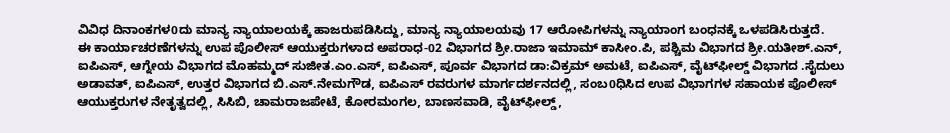ವಿವಿಧ ದಿನಾಂಕಗಳ0ದು ಮಾನ್ಯ ನ್ಯಾಯಾಲಯಕ್ಕೆ ಹಾಜರುಪಡಿಸಿದ್ದು, ಮಾನ್ಯ ನ್ಯಾಯಾಲಯವು 17 ಆರೋಪಿಗಳನ್ನು ನ್ಯಾಯಾಂಗ ಬಂಧನಕ್ಕೆ ಒಳಪಡಿಸಿರುತ್ತದೆ.
ಈ ಕಾರ್ಯಾಚರಣೆಗಳನ್ನು ಉಪ ಪೊಲೀಸ್ ಆಯುಕ್ತರುಗಳಾದ ಅಪರಾಧ-02 ವಿಭಾಗದ ಶ್ರೀ.ರಾಜಾ ಇಮಾಮ್ ಕಾಸೀಂ.ಪಿ, ಪಶ್ಚಿಮ ವಿಭಾಗದ ಶ್ರೀ.ಯತೀಶ್.ಎನ್, ಐಪಿಎಸ್, ಆಗ್ನೇಯ ವಿಭಾಗದ ಮೊಹಮ್ಮದ್ ಸುಜೀತ.ಎಂ.ಎಸ್, ಐಪಿಎಸ್, ಪೂರ್ವ ವಿಭಾಗದ ಡಾ:ವಿಕ್ರಮ್ ಅಮಟೆ, ಐಪಿಎಸ್, ವೈಟ್‌ಫೀಲ್ಡ್ ವಿಭಾಗದ .ಸೈದುಲು ಅಡಾವತ್, ಐಪಿಎಸ್, ಉತ್ತರ ವಿಭಾಗದ ಬಿ.ಎಸ್.ನೇಮಗೌಡ, ಐಪಿಎಸ್ ರವರುಗಳ ಮಾರ್ಗದರ್ಶನದಲ್ಲಿ, ಸಂಬ0ಧಿಸಿದ ಉಪ ವಿಭಾಗಗಳ ಸಹಾಯಕ ಪೊಲೀಸ್ ಆಯುಕ್ತರುಗಳ ನೇತೃತ್ವದಲ್ಲಿ, ಸಿಸಿಬಿ, ಚಾಮರಾಜಪೇಟೆ, ಕೋರಮಂಗಲ, ಬಾಣಸವಾಡಿ, ವೈಟ್‌ಫೀಲ್ಡ್,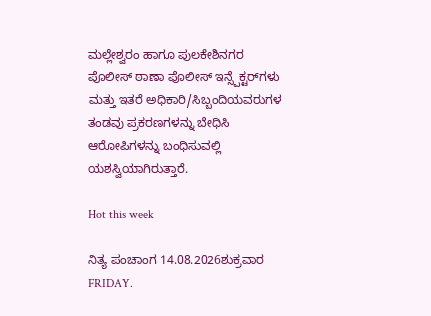ಮಲ್ಲೇಶ್ವರಂ ಹಾಗೂ ಪುಲಕೇಶಿನಗರ ಪೊಲೀಸ್ ಠಾಣಾ ಪೊಲೀಸ್ ಇನ್ಸ್ಪೆಕ್ಟರ್‌ಗಳು ಮತ್ತು ಇತರೆ ಅಧಿಕಾರಿ/ಸಿಬ್ಬಂದಿಯವರುಗಳ ತಂಡವು ಪ್ರಕರಣಗಳನ್ನು ಬೇಧಿಸಿ ಆರೋಪಿಗಳನ್ನು ಬಂಧಿಸುವಲ್ಲಿ ಯಶಸ್ವಿಯಾಗಿರುತ್ತಾರೆ.

Hot this week

ನಿತ್ಯ ಪಂಚಾಂಗ 14.08.2026ಶುಕ್ರವಾರ FRIDAY.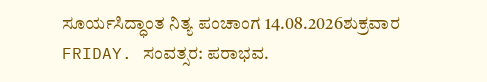ಸೂರ್ಯಸಿದ್ಧಾಂತ ನಿತ್ಯ ಪಂಚಾಂಗ 14.08.2026ಶುಕ್ರವಾರ FRIDAY. ಸಂವತ್ಸರ: ಪರಾಭವ.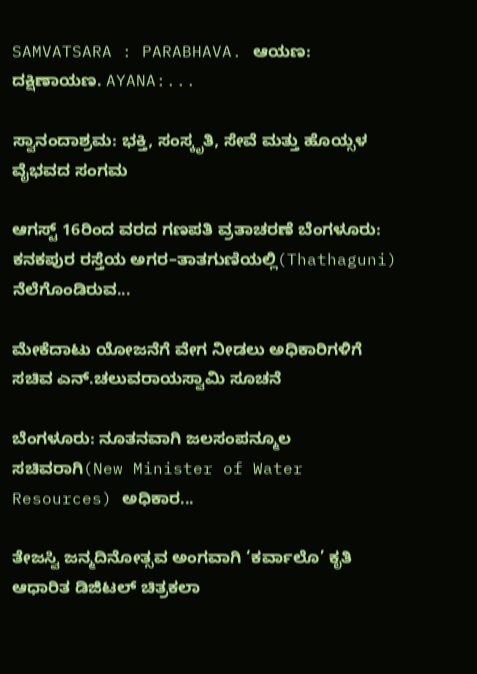SAMVATSARA : PARABHAVA. ಆಯಣ: ದಕ್ಷಿಣಾಯಣ. AYANA:...

ಸ್ವಾನಂದಾಶ್ರಮ: ಭಕ್ತಿ, ಸಂಸ್ಕೃತಿ, ಸೇವೆ ಮತ್ತು ಹೊಯ್ಸಳ ವೈಭವದ ಸಂಗಮ

ಆಗಸ್ಟ್ 16ರಿಂದ ವರದ ಗಣಪತಿ ವ್ರತಾಚರಣೆ ಬೆಂಗಳೂರು: ಕನಕಪುರ ರಸ್ತೆಯ ಅಗರ–ತಾತಗುಣಿಯಲ್ಲಿ(Thathaguni) ನೆಲೆಗೊಂಡಿರುವ...

ಮೇಕೆದಾಟು ಯೋಜನೆಗೆ ವೇಗ ನೀಡಲು ಅಧಿಕಾರಿಗಳಿಗೆ ಸಚಿವ ಎನ್.ಚಲುವರಾಯಸ್ವಾಮಿ ಸೂಚನೆ

ಬೆಂಗಳೂರು: ನೂತನವಾಗಿ ಜಲಸಂಪನ್ಮೂಲ ಸಚಿವರಾಗಿ(New Minister of Water Resources) ಅಧಿಕಾರ...

ತೇಜಸ್ವಿ ಜನ್ಮದಿನೋತ್ಸವ ಅಂಗವಾಗಿ ‘ಕರ್ವಾಲೊ’ ಕೃತಿ ಆಧಾರಿತ ಡಿಜಿಟಲ್ ಚಿತ್ರಕಲಾ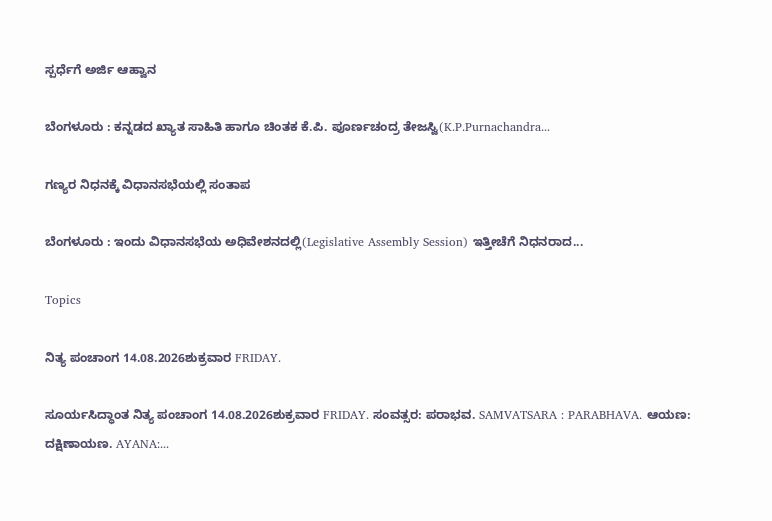ಸ್ಪರ್ಧೆಗೆ ಅರ್ಜಿ ಆಹ್ವಾನ

ಬೆಂಗಳೂರು : ಕನ್ನಡದ ಖ್ಯಾತ ಸಾಹಿತಿ ಹಾಗೂ ಚಿಂತಕ ಕೆ.ಪಿ. ಪೂರ್ಣಚಂದ್ರ ತೇಜಸ್ವಿ(K.P.Purnachandra...

ಗಣ್ಯರ ನಿಧನಕ್ಕೆ ವಿಧಾನಸಭೆಯಲ್ಲಿ ಸಂತಾಪ

ಬೆಂಗಳೂರು : ಇಂದು ವಿಧಾನಸಭೆಯ ಅಧಿವೇಶನದಲ್ಲಿ(Legislative Assembly Session) ಇತ್ತೀಚೆಗೆ ನಿಧನರಾದ...

Topics

ನಿತ್ಯ ಪಂಚಾಂಗ 14.08.2026ಶುಕ್ರವಾರ FRIDAY.

ಸೂರ್ಯಸಿದ್ಧಾಂತ ನಿತ್ಯ ಪಂಚಾಂಗ 14.08.2026ಶುಕ್ರವಾರ FRIDAY. ಸಂವತ್ಸರ: ಪರಾಭವ. SAMVATSARA : PARABHAVA. ಆಯಣ: ದಕ್ಷಿಣಾಯಣ. AYANA:...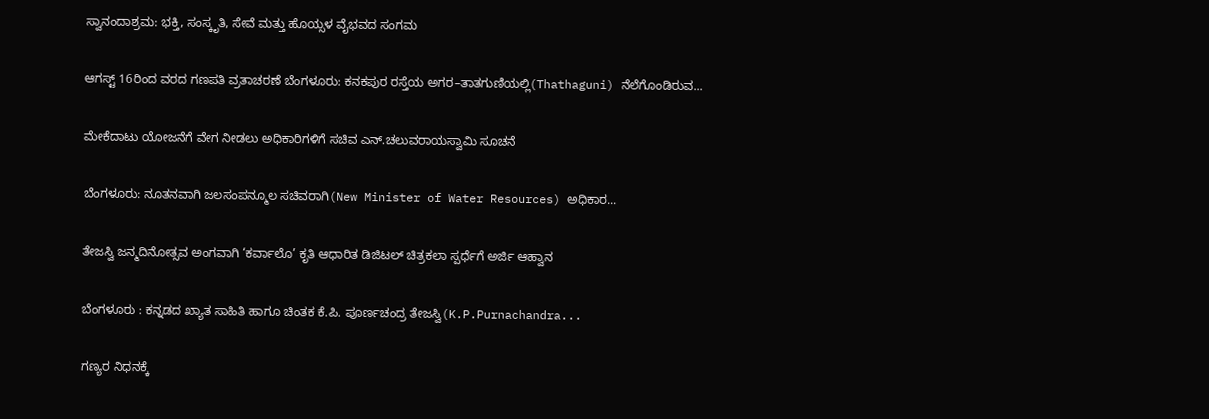ಸ್ವಾನಂದಾಶ್ರಮ: ಭಕ್ತಿ, ಸಂಸ್ಕೃತಿ, ಸೇವೆ ಮತ್ತು ಹೊಯ್ಸಳ ವೈಭವದ ಸಂಗಮ

ಆಗಸ್ಟ್ 16ರಿಂದ ವರದ ಗಣಪತಿ ವ್ರತಾಚರಣೆ ಬೆಂಗಳೂರು: ಕನಕಪುರ ರಸ್ತೆಯ ಅಗರ–ತಾತಗುಣಿಯಲ್ಲಿ(Thathaguni) ನೆಲೆಗೊಂಡಿರುವ...

ಮೇಕೆದಾಟು ಯೋಜನೆಗೆ ವೇಗ ನೀಡಲು ಅಧಿಕಾರಿಗಳಿಗೆ ಸಚಿವ ಎನ್.ಚಲುವರಾಯಸ್ವಾಮಿ ಸೂಚನೆ

ಬೆಂಗಳೂರು: ನೂತನವಾಗಿ ಜಲಸಂಪನ್ಮೂಲ ಸಚಿವರಾಗಿ(New Minister of Water Resources) ಅಧಿಕಾರ...

ತೇಜಸ್ವಿ ಜನ್ಮದಿನೋತ್ಸವ ಅಂಗವಾಗಿ ‘ಕರ್ವಾಲೊ’ ಕೃತಿ ಆಧಾರಿತ ಡಿಜಿಟಲ್ ಚಿತ್ರಕಲಾ ಸ್ಪರ್ಧೆಗೆ ಅರ್ಜಿ ಆಹ್ವಾನ

ಬೆಂಗಳೂರು : ಕನ್ನಡದ ಖ್ಯಾತ ಸಾಹಿತಿ ಹಾಗೂ ಚಿಂತಕ ಕೆ.ಪಿ. ಪೂರ್ಣಚಂದ್ರ ತೇಜಸ್ವಿ(K.P.Purnachandra...

ಗಣ್ಯರ ನಿಧನಕ್ಕೆ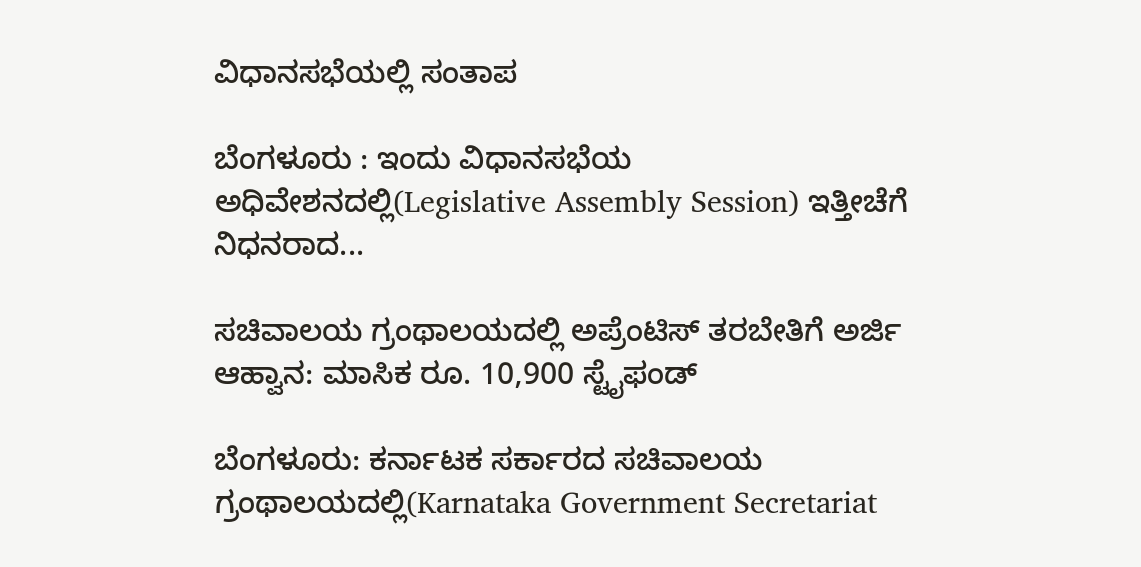ವಿಧಾನಸಭೆಯಲ್ಲಿ ಸಂತಾಪ

ಬೆಂಗಳೂರು : ಇಂದು ವಿಧಾನಸಭೆಯ ಅಧಿವೇಶನದಲ್ಲಿ(Legislative Assembly Session) ಇತ್ತೀಚೆಗೆ ನಿಧನರಾದ...

ಸಚಿವಾಲಯ ಗ್ರಂಥಾಲಯದಲ್ಲಿ ಅಪ್ರೆಂಟಿಸ್ ತರಬೇತಿಗೆ ಅರ್ಜಿ ಆಹ್ವಾನ: ಮಾಸಿಕ ರೂ. 10,900 ಸ್ಟೈಫಂಡ್

ಬೆಂಗಳೂರು: ಕರ್ನಾಟಕ ಸರ್ಕಾರದ ಸಚಿವಾಲಯ ಗ್ರಂಥಾಲಯದಲ್ಲಿ(Karnataka Government Secretariat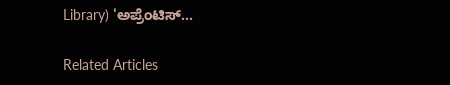Library) 'ಅಪ್ರೆಂಟಿಸ್...

Related Articles